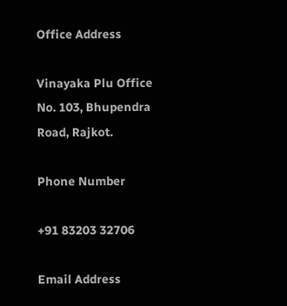Office Address

Vinayaka Plu Office No. 103, Bhupendra Road, Rajkot.

Phone Number

+91 83203 32706

Email Address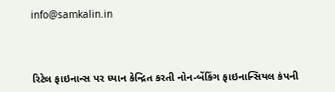info@samkalin.in



રિટેલ ફાઇનાન્સ પર ધ્યાન કેન્દ્રિત કરતી નોન-બેંકિંગ ફાઇનાન્સિયલ કંપની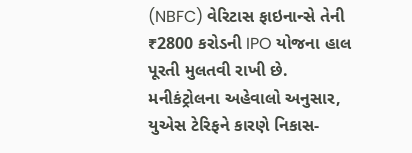(NBFC) વેરિટાસ ફાઇનાન્સે તેની ₹2800 કરોડની IPO યોજના હાલ પૂરતી મુલતવી રાખી છે. મનીકંટ્રોલના અહેવાલો અનુસાર, યુએસ ટેરિફને કારણે નિકાસ-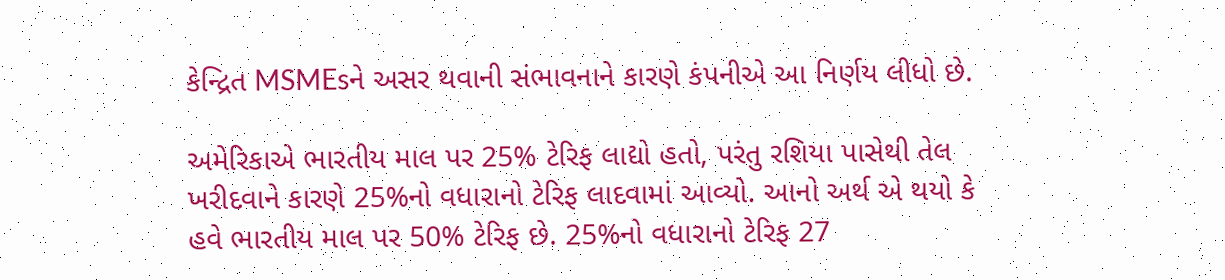કેન્દ્રિત MSMEsને અસર થવાની સંભાવનાને કારણે કંપનીએ આ નિર્ણય લીધો છે.

અમેરિકાએ ભારતીય માલ પર 25% ટેરિફ લાદ્યો હતો, પરંતુ રશિયા પાસેથી તેલ ખરીદવાને કારણે 25%નો વધારાનો ટેરિફ લાદવામાં આવ્યો. આનો અર્થ એ થયો કે હવે ભારતીય માલ પર 50% ટેરિફ છે. 25%નો વધારાનો ટેરિફ 27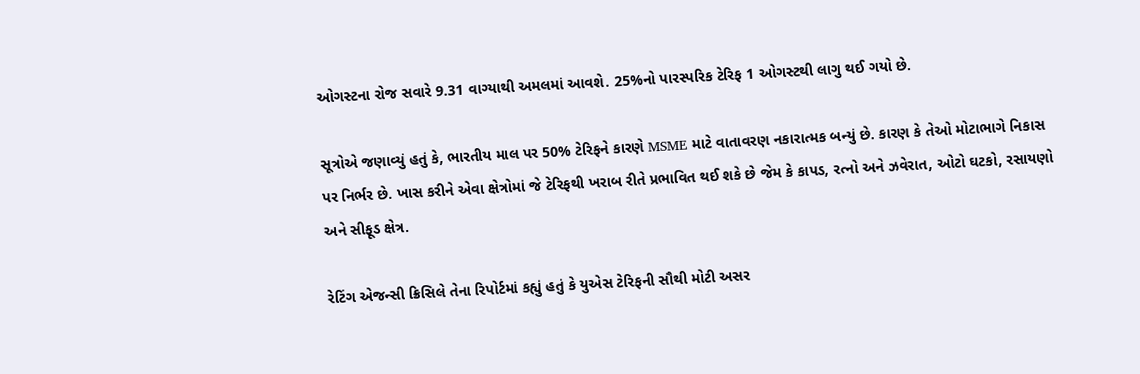ઓગસ્ટના રોજ સવારે 9.31 વાગ્યાથી અમલમાં આવશે. 25%નો પારસ્પરિક ટેરિફ 1 ઓગસ્ટથી લાગુ થઈ ગયો છે.

સૂત્રોએ જણાવ્યું હતું કે, ભારતીય માલ પર 50% ટેરિફને કારણે MSME માટે વાતાવરણ નકારાત્મક બન્યું છે. કારણ કે તેઓ મોટાભાગે નિકાસ પર નિર્ભર છે. ખાસ કરીને એવા ક્ષેત્રોમાં જે ટેરિફથી ખરાબ રીતે પ્રભાવિત થઈ શકે છે જેમ કે કાપડ, રત્નો અને ઝવેરાત, ઓટો ઘટકો, રસાયણો અને સીફૂડ ક્ષેત્ર.

રેટિંગ એજન્સી ક્રિસિલે તેના રિપોર્ટમાં કહ્યું હતું કે યુએસ ટેરિફની સૌથી મોટી અસર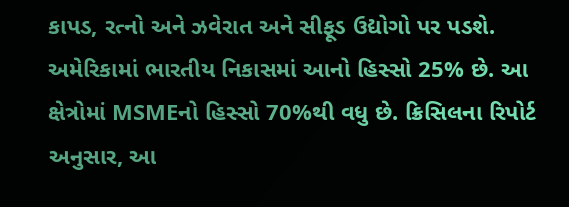કાપડ, રત્નો અને ઝવેરાત અને સીફૂડ ઉદ્યોગો પર પડશે. અમેરિકામાં ભારતીય નિકાસમાં આનો હિસ્સો 25% છે. આ ક્ષેત્રોમાં MSMEનો હિસ્સો 70%થી વધુ છે. ક્રિસિલના રિપોર્ટ અનુસાર, આ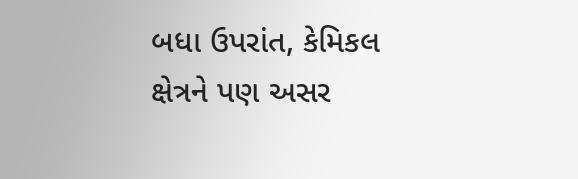બધા ઉપરાંત, કેમિકલ ક્ષેત્રને પણ અસર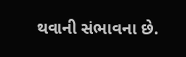થવાની સંભાવના છે.